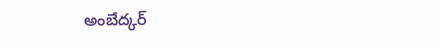అంబేద్కర్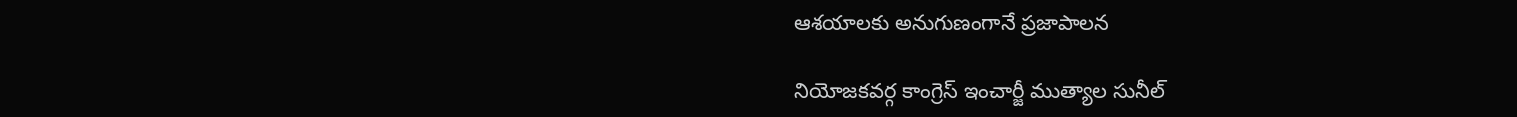ఆశయాలకు అనుగుణంగానే ప్రజాపాలన

నియోజకవర్గ కాంగ్రెస్ ఇంచార్జీ ముత్యాల సునీల్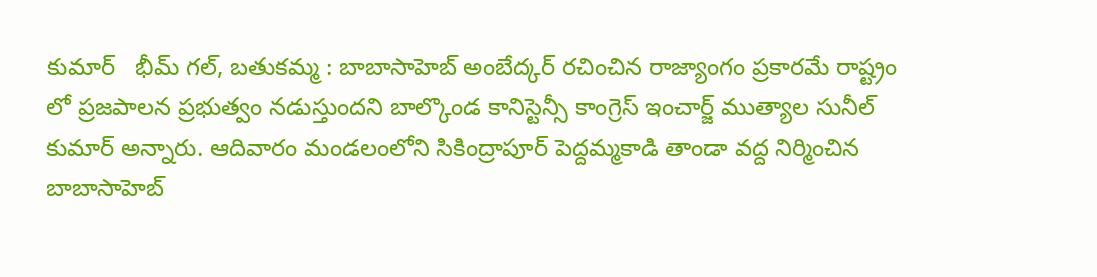కుమార్   భీమ్ గల్, బతుకమ్మ : బాబాసాహెబ్ అంబేద్కర్ రచించిన రాజ్యాంగం ప్రకారమే రాష్ట్రం లో ప్రజపాలన ప్రభుత్వం నడుస్తుందని బాల్కొండ కానిస్టెన్సీ కాంగ్రెస్ ఇంచార్జ్ ముత్యాల సునీల్ కుమార్ అన్నారు. ఆదివారం మండలంలోని సికింద్రాపూర్ పెద్దమ్మకాడి తాండా వద్ద నిర్మించిన బాబాసాహెబ్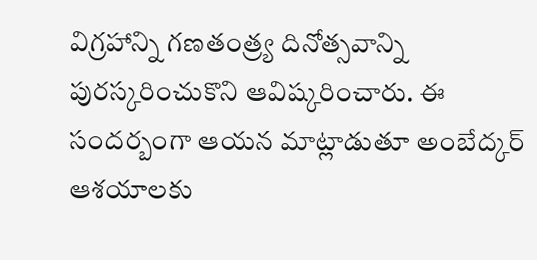విగ్రహాన్ని గణతంత్ర్య దినోత్సవాన్ని పురస్కరించుకొని ఆవిష్కరించారు. ఈ సందర్బంగా ఆయన మాట్లాడుతూ అంబేద్కర్ ఆశయాలకు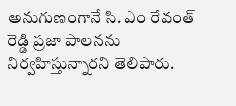అనుగుణంగానే సి. ఎం రేవంత్ రెడ్డి ప్రజా పాలనను నిర్వహిస్తున్నారని తెలిపారు.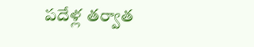పదేళ్ల తర్వాత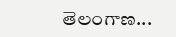తెలంగాణ...